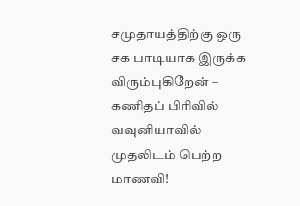சமுதாயத்திற்கு ஒரு சக பாடியாக இருக்க விரும்புகிறேன் – கணிதப் பிரிவில் வவுனியாவில் முதலிடம் பெற்ற மாணவி!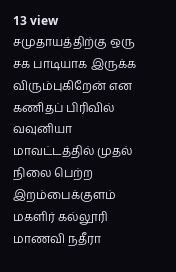13 view
சமுதாயத்திற்கு ஒரு சக பாடியாக இருக்க விரும்புகிறேன் என கணிதப் பிரிவில் வவுனியா மாவட்டத்தில் முதல் நிலை பெற்ற இறம்பைக்குளம் மகளிர் கல்லூரி மாணவி நதீரா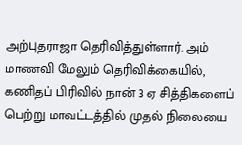அற்புதராஜா தெரிவித்துள்ளார். அம் மாணவி மேலும் தெரிவிக்கையில், கணிதப் பிரிவில் நான் 3 ஏ சித்திகளைப் பெற்று மாவட்டத்தில் முதல் நிலையை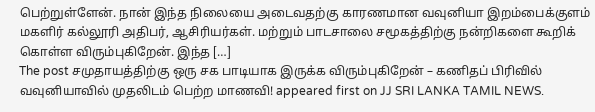பெற்றுள்ளேன். நான் இந்த நிலையை அடைவதற்கு காரணமான வவுனியா இறம்பைக்குளம் மகளிர் கல்லூரி அதிபர், ஆசிரியர்கள். மற்றும் பாடசாலை சமூகத்திற்கு நன்றிகளை கூறிக் கொள்ள விரும்புகிறேன். இந்த […]
The post சமுதாயத்திற்கு ஒரு சக பாடியாக இருக்க விரும்புகிறேன் – கணிதப் பிரிவில் வவுனியாவில் முதலிடம் பெற்ற மாணவி! appeared first on JJ SRI LANKA TAMIL NEWS.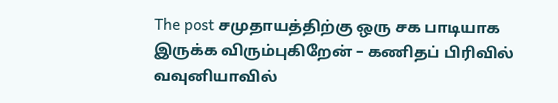The post சமுதாயத்திற்கு ஒரு சக பாடியாக இருக்க விரும்புகிறேன் – கணிதப் பிரிவில் வவுனியாவில்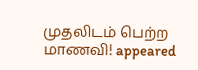முதலிடம் பெற்ற மாணவி! appeared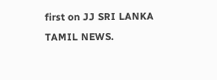first on JJ SRI LANKA TAMIL NEWS.